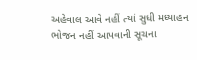અહેવાલ આવે નહીં ત્યાં સુધી મધ્યાહન ભોજન નહીં આપવાની સૂચના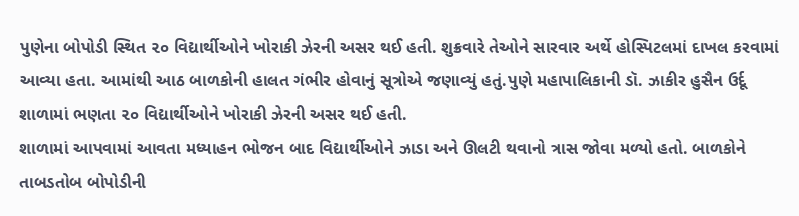પુણેના બોપોડી સ્થિત ૨૦ વિદ્યાર્થીઓને ખોરાકી ઝેરની અસર થઈ હતી. શુક્રવારે તેઓને સારવાર અર્થે હોસ્પિટલમાં દાખલ કરવામાં આવ્યા હતા. આમાંથી આઠ બાળકોની હાલત ગંભીર હોવાનું સૂત્રોએ જણાવ્યું હતું.પુણે મહાપાલિકાની ડૉ. ઝાકીર હુસૈન ઉર્દૂ શાળામાં ભણતા ૨૦ વિદ્યાર્થીઓને ખોરાકી ઝેરની અસર થઈ હતી.
શાળામાં આપવામાં આવતા મધ્યાહન ભોજન બાદ વિદ્યાર્થીઓને ઝાડા અને ઊલટી થવાનો ત્રાસ જોવા મળ્યો હતો. બાળકોને તાબડતોબ બોપોડીની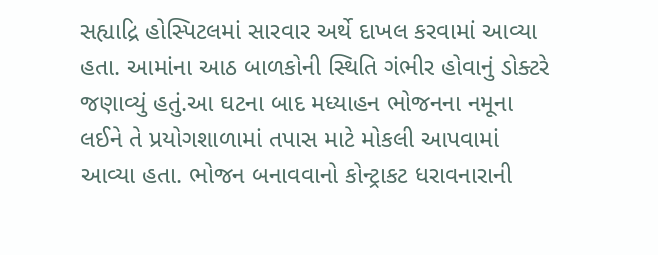સહ્યાદ્રિ હોસ્પિટલમાં સારવાર અર્થે દાખલ કરવામાં આવ્યા હતા. આમાંના આઠ બાળકોની સ્થિતિ ગંભીર હોવાનું ડોક્ટરે જણાવ્યું હતું.આ ઘટના બાદ મધ્યાહન ભોજનના નમૂના લઈને તે પ્રયોગશાળામાં તપાસ માટે મોકલી આપવામાં આવ્યા હતા. ભોજન બનાવવાનો કોન્ટ્રાકટ ધરાવનારાની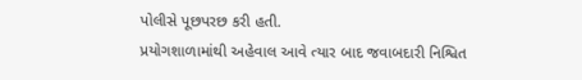પોલીસે પૂછપરછ કરી હતી.
પ્રયોગશાળામાંથી અહેવાલ આવે ત્યાર બાદ જવાબદારી નિશ્વિત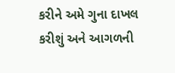કરીને અમે ગુના દાખલ કરીશું અને આગળની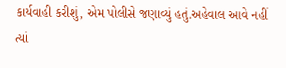કાર્યવાહી કરીશું, એમ પોલીસે જણાવ્યું હતું.અહેવાલ આવે નહીં ત્યાં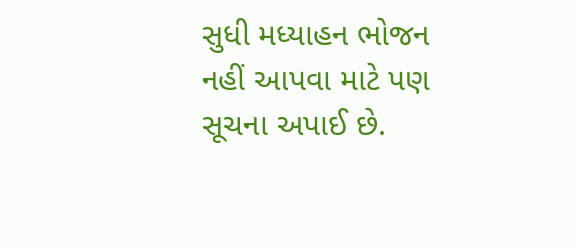સુધી મધ્યાહન ભોજન નહીં આપવા માટે પણ સૂચના અપાઈ છે.